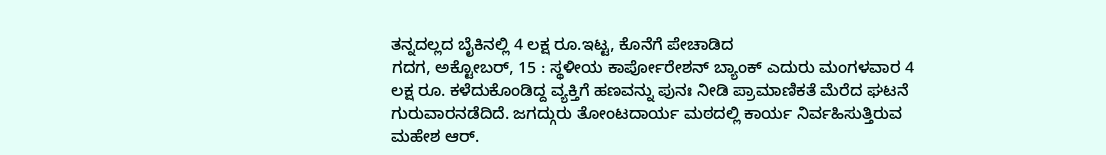ತನ್ನದಲ್ಲದ ಬೈಕಿನಲ್ಲಿ 4 ಲಕ್ಷ ರೂ.ಇಟ್ಟ, ಕೊನೆಗೆ ಪೇಚಾಡಿದ
ಗದಗ, ಅಕ್ಟೋಬರ್, 15 : ಸ್ಥಳೀಯ ಕಾರ್ಪೋರೇಶನ್ ಬ್ಯಾಂಕ್ ಎದುರು ಮಂಗಳವಾರ 4 ಲಕ್ಷ ರೂ. ಕಳೆದುಕೊಂಡಿದ್ದ ವ್ಯಕ್ತಿಗೆ ಹಣವನ್ನು ಪುನಃ ನೀಡಿ ಪ್ರಾಮಾಣಿಕತೆ ಮೆರೆದ ಘಟನೆ ಗುರುವಾರನಡೆದಿದೆ. ಜಗದ್ಗುರು ತೋಂಟದಾರ್ಯ ಮಠದಲ್ಲಿ ಕಾರ್ಯ ನಿರ್ವಹಿಸುತ್ತಿರುವ ಮಹೇಶ ಆರ್.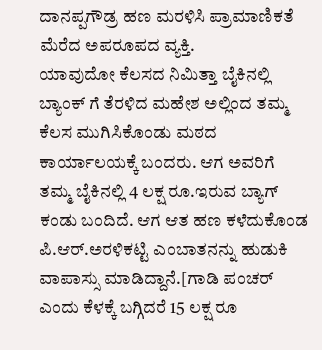ದಾನಪ್ಪಗೌಡ್ರ ಹಣ ಮರಳಿಸಿ ಪ್ರಾಮಾಣಿಕತೆ ಮೆರೆದ ಅಪರೂಪದ ವ್ಯಕ್ತಿ.
ಯಾವುದೋ ಕೆಲಸದ ನಿಮಿತ್ತಾ ಬೈಕಿನಲ್ಲಿ ಬ್ಯಾಂಕ್ ಗೆ ತೆರಳಿದ ಮಹೇಶ ಅಲ್ಲಿಂದ ತಮ್ಮ ಕೆಲಸ ಮುಗಿಸಿಕೊಂಡು ಮಠದ ಕಾರ್ಯಾಲಯಕ್ಕೆ ಬಂದರು. ಆಗ ಅವರಿಗೆ ತಮ್ಮ ಬೈಕಿನಲ್ಲಿ 4 ಲಕ್ಷ ರೂ.ಇರುವ ಬ್ಯಾಗ್ ಕಂಡು ಬಂದಿದೆ. ಆಗ ಆತ ಹಣ ಕಳೆದುಕೊಂಡ ಪಿ.ಆರ್.ಅರಳಿಕಟ್ಟಿ ಎಂಬಾತನನ್ನು ಹುಡುಕಿ ವಾಪಾಸ್ಸು ಮಾಡಿದ್ದಾನೆ.[ಗಾಡಿ ಪಂಚರ್ ಎಂದು ಕೆಳಕ್ಕೆ ಬಗ್ಗಿದರೆ 15 ಲಕ್ಷ ರೂ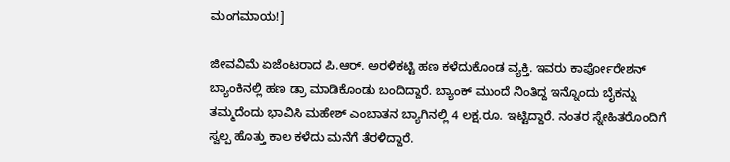ಮಂಗಮಾಯ!]

ಜೀವವಿಮೆ ಏಜೆಂಟರಾದ ಪಿ.ಆರ್. ಅರಳಿಕಟ್ಟಿ ಹಣ ಕಳೆದುಕೊಂಡ ವ್ಯಕ್ತಿ. ಇವರು ಕಾರ್ಪೋರೇಶನ್ ಬ್ಯಾಂಕಿನಲ್ಲಿ ಹಣ ಡ್ರಾ ಮಾಡಿಕೊಂಡು ಬಂದಿದ್ದಾರೆ. ಬ್ಯಾಂಕ್ ಮುಂದೆ ನಿಂತಿದ್ದ ಇನ್ನೊಂದು ಬೈಕನ್ನು ತಮ್ಮದೆಂದು ಭಾವಿಸಿ ಮಹೇಶ್ ಎಂಬಾತನ ಬ್ಯಾಗಿನಲ್ಲಿ 4 ಲಕ್ಷ.ರೂ. ಇಟ್ಟಿದ್ದಾರೆ. ನಂತರ ಸ್ನೇಹಿತರೊಂದಿಗೆ ಸ್ವಲ್ಪ ಹೊತ್ತು ಕಾಲ ಕಳೆದು ಮನೆಗೆ ತೆರಳಿದ್ದಾರೆ.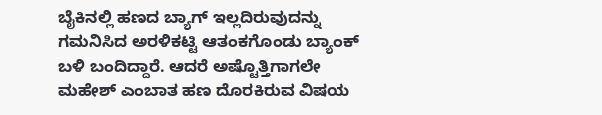ಬೈಕಿನಲ್ಲಿ ಹಣದ ಬ್ಯಾಗ್ ಇಲ್ಲದಿರುವುದನ್ನು ಗಮನಿಸಿದ ಅರಳಿಕಟ್ಟಿ ಆತಂಕಗೊಂಡು ಬ್ಯಾಂಕ್ ಬಳಿ ಬಂದಿದ್ದಾರೆ. ಆದರೆ ಅಷ್ಟೊತ್ತಿಗಾಗಲೇ ಮಹೇಶ್ ಎಂಬಾತ ಹಣ ದೊರಕಿರುವ ವಿಷಯ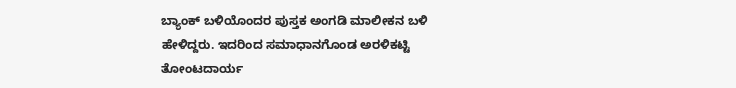ಬ್ಯಾಂಕ್ ಬಳಿಯೊಂದರ ಪುಸ್ತಕ ಅಂಗಡಿ ಮಾಲೀಕನ ಬಳಿ ಹೇಳಿದ್ದರು. ಇದರಿಂದ ಸಮಾಧಾನಗೊಂಡ ಅರಳಿಕಟ್ಟಿ ತೋಂಟದಾರ್ಯ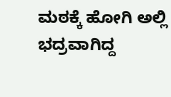ಮಠಕ್ಕೆ ಹೋಗಿ ಅಲ್ಲಿ ಭದ್ರವಾಗಿದ್ದ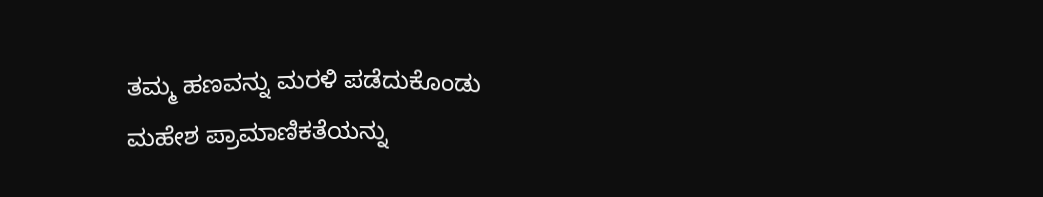ತಮ್ಮ ಹಣವನ್ನು ಮರಳಿ ಪಡೆದುಕೊಂಡು ಮಹೇಶ ಪ್ರಾಮಾಣಿಕತೆಯನ್ನು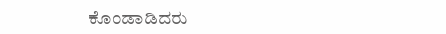ಕೊಂಡಾಡಿದರು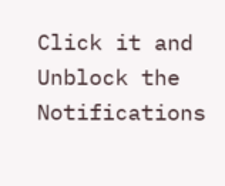Click it and Unblock the Notifications